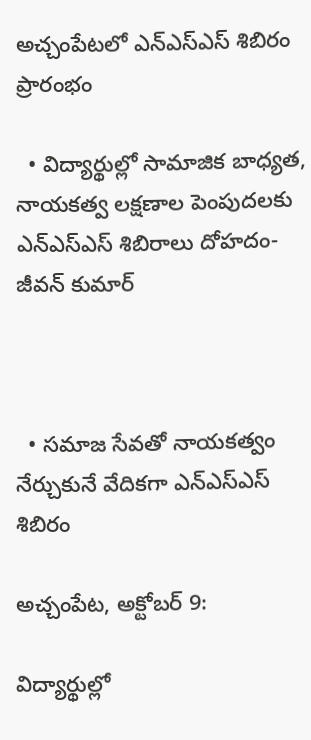అచ్చంపేటలో ఎన్ఎస్ఎస్ శిబిరం ప్రారంభం

  • విద్యార్థుల్లో సామాజిక బాధ్యత, నాయకత్వ లక్షణాల పెంపుదలకు ఎన్ఎస్ఎస్ శిబిరాలు దోహదం- జీవన్ కుమార్



  • సమాజ సేవతో నాయకత్వం నేర్చుకునే వేదికగా ఎన్ఎస్ఎస్ శిబిరం

అచ్చంపేట, అక్టోబర్ 9:

విద్యార్థుల్లో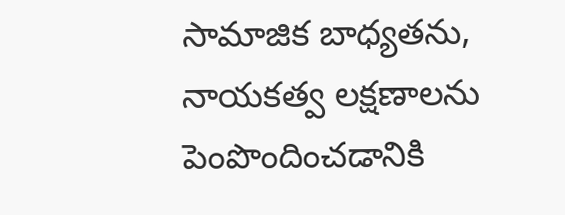సామాజిక బాధ్యతను, నాయకత్వ లక్షణాలను పెంపొందించడానికి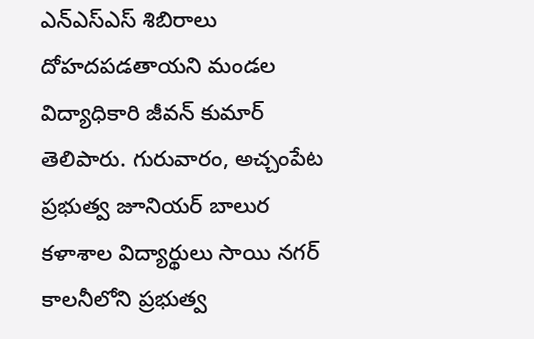ఎన్ఎస్ఎస్ శిబిరాలు దోహదపడతాయని మండల విద్యాధికారి జీవన్ కుమార్ తెలిపారు. గురువారం, అచ్చంపేట ప్రభుత్వ జూనియర్ బాలుర కళాశాల విద్యార్థులు సాయి నగర్ కాలనీలోని ప్రభుత్వ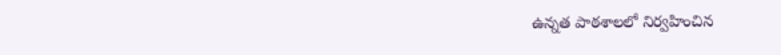ఉన్నత పాఠశాలలో నిర్వహించిన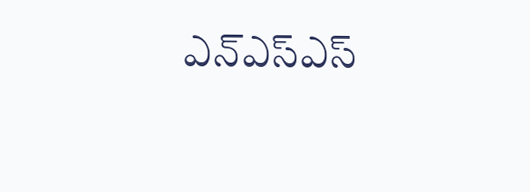ఎన్ఎస్ఎస్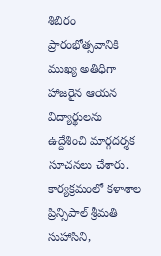శిబిరం ప్రారంభోత్సవానికి ముఖ్య అతిధిగా హాజరైన ఆయన విద్యార్థులను ఉద్దేశించి మార్గదర్శక సూచనలు చేశారు. కార్యక్రమంలో కళాశాల ప్రిన్సిపాల్ శ్రీమతి సుహాసిని,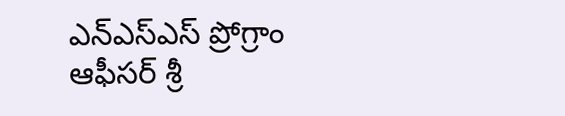ఎన్ఎస్ఎస్ ప్రోగ్రాం ఆఫీసర్ శ్రీ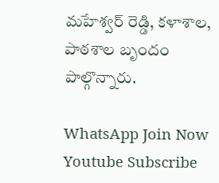మహేశ్వర్ రెడ్డి, కళాశాల, పాఠశాల బృందం పాల్గొన్నారు.

WhatsApp Join Now
Youtube Subscribe